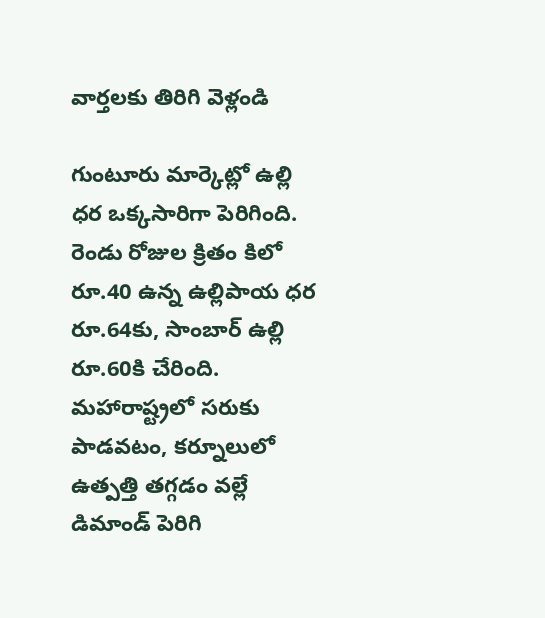వార్తలకు తిరిగి వెళ్లండి

గుంటూరు మార్కెట్లో ఉల్లి ధర ఒక్కసారిగా పెరిగింది. రెండు రోజుల క్రితం కిలో రూ.40 ఉన్న ఉల్లిపాయ ధర రూ.64కు, సాంబార్ ఉల్లి రూ.60కి చేరింది.
మహారాష్ట్రలో సరుకు పాడవటం, కర్నూలులో ఉత్పత్తి తగ్గడం వల్లే డిమాండ్ పెరిగి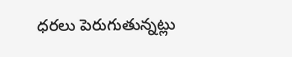ధరలు పెరుగుతున్నట్లు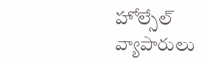హోల్సేల్ వ్యాపారులు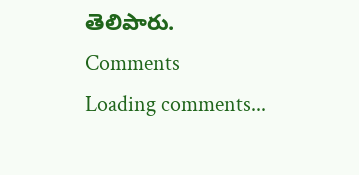తెలిపారు.
Comments
Loading comments...